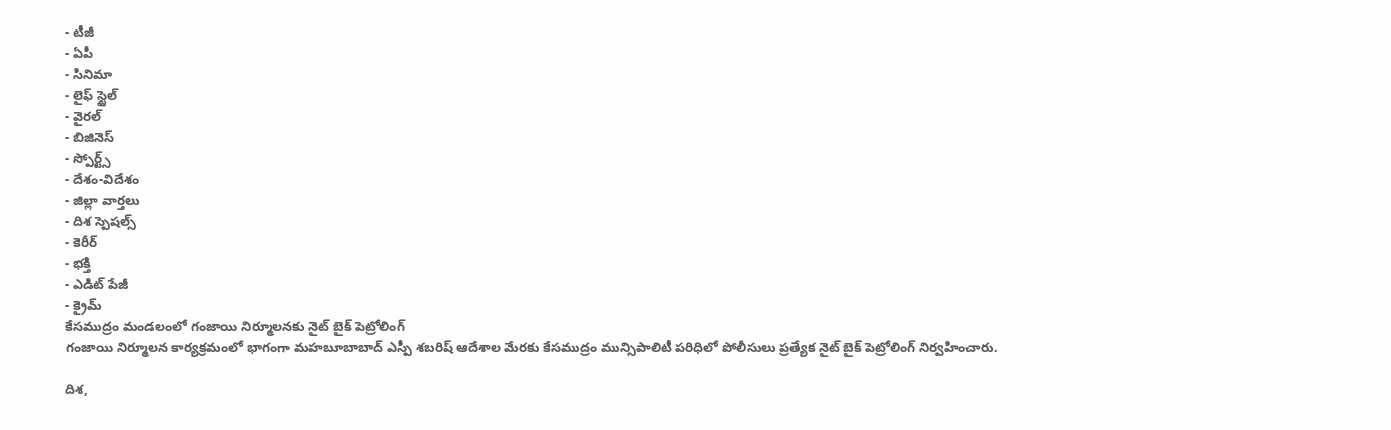- టీజీ
- ఏపీ
- సినిమా
- లైఫ్ స్టైల్
- వైరల్
- బిజినెస్
- స్పోర్ట్స్
- దేశం-విదేశం
- జిల్లా వార్తలు
- దిశ స్పెషల్స్
- కెరీర్
- భక్తి
- ఎడిట్ పేజీ
- క్రైమ్
కేసముద్రం మండలంలో గంజాయి నిర్మూలనకు నైట్ బైక్ పెట్రోలింగ్
గంజాయి నిర్మూలన కార్యక్రమంలో భాగంగా మహబూబాబాద్ ఎస్పీ శబరిష్ ఆదేశాల మేరకు కేసముద్రం మున్సిపాలిటీ పరిధిలో పోలీసులు ప్రత్యేక నైట్ బైక్ పెట్రోలింగ్ నిర్వహించారు.

దిశ,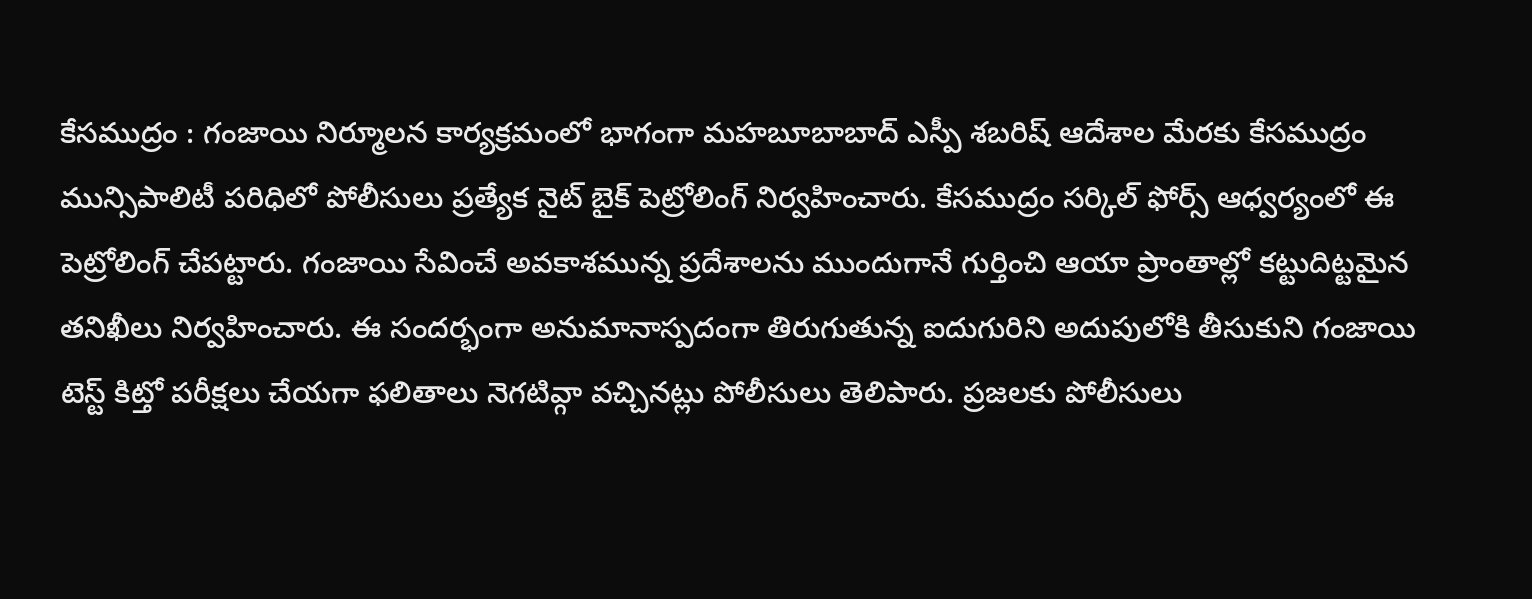కేసముద్రం : గంజాయి నిర్మూలన కార్యక్రమంలో భాగంగా మహబూబాబాద్ ఎస్పీ శబరిష్ ఆదేశాల మేరకు కేసముద్రం మున్సిపాలిటీ పరిధిలో పోలీసులు ప్రత్యేక నైట్ బైక్ పెట్రోలింగ్ నిర్వహించారు. కేసముద్రం సర్కిల్ ఫోర్స్ ఆధ్వర్యంలో ఈ పెట్రోలింగ్ చేపట్టారు. గంజాయి సేవించే అవకాశమున్న ప్రదేశాలను ముందుగానే గుర్తించి ఆయా ప్రాంతాల్లో కట్టుదిట్టమైన తనిఖీలు నిర్వహించారు. ఈ సందర్భంగా అనుమానాస్పదంగా తిరుగుతున్న ఐదుగురిని అదుపులోకి తీసుకుని గంజాయి టెస్ట్ కిట్తో పరీక్షలు చేయగా ఫలితాలు నెగటివ్గా వచ్చినట్లు పోలీసులు తెలిపారు. ప్రజలకు పోలీసులు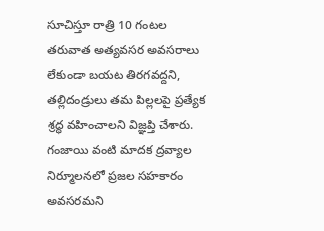సూచిస్తూ రాత్రి 10 గంటల తరువాత అత్యవసర అవసరాలు లేకుండా బయట తిరగవద్దని, తల్లిదండ్రులు తమ పిల్లలపై ప్రత్యేక శ్రద్ధ వహించాలని విజ్ఞప్తి చేశారు. గంజాయి వంటి మాదక ద్రవ్యాల నిర్మూలనలో ప్రజల సహకారం అవసరమని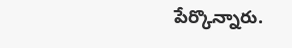పేర్కొన్నారు.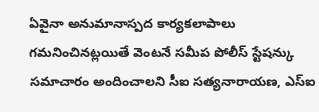ఏవైనా అనుమానాస్పద కార్యకలాపాలు గమనించినట్లయితే వెంటనే సమీప పోలీస్ స్టేషన్కు సమాచారం అందించాలని సీఐ సత్యనారాయణ, ఎస్ఐ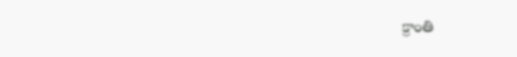క్రాంతి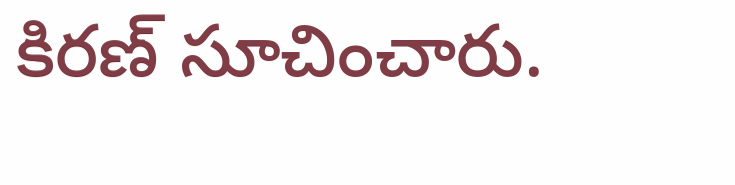కిరణ్ సూచించారు.